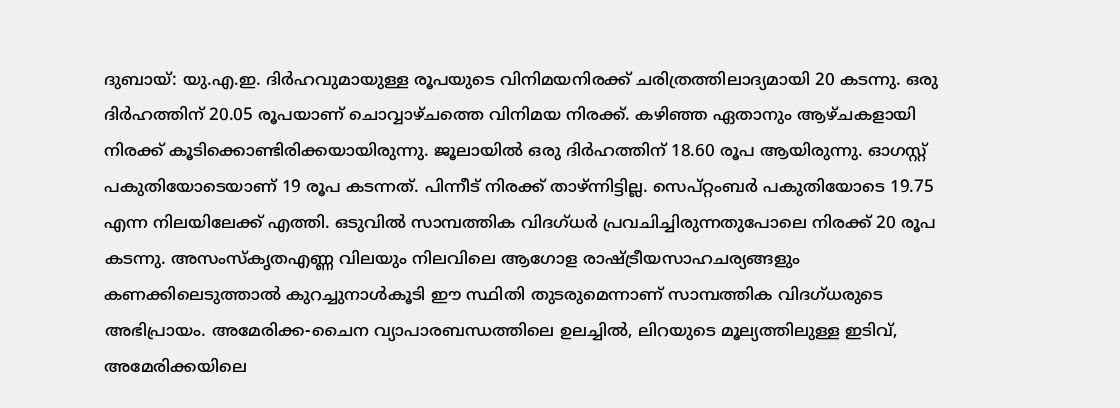ദുബായ്: യു.എ.ഇ. ദിർഹവുമായുള്ള രൂപയുടെ വിനിമയനിരക്ക് ചരിത്രത്തിലാദ്യമായി 20 കടന്നു. ഒരു ദിർഹത്തിന് 20.05 രൂപയാണ് ചൊവ്വാഴ്ചത്തെ വിനിമയ നിരക്ക്. കഴിഞ്ഞ ഏതാനും ആഴ്ചകളായി നിരക്ക് കൂടിക്കൊണ്ടിരിക്കയായിരുന്നു. ജൂലായിൽ ഒരു ദിർഹത്തിന് 18.60 രൂപ ആയിരുന്നു. ഓഗസ്റ്റ് പകുതിയോടെയാണ് 19 രൂപ കടന്നത്. പിന്നീട് നിരക്ക് താഴ്ന്നിട്ടില്ല. സെപ്റ്റംബർ പകുതിയോടെ 19.75 എന്ന നിലയിലേക്ക് എത്തി. ഒടുവിൽ സാമ്പത്തിക വിദഗ്ധർ പ്രവചിച്ചിരുന്നതുപോലെ നിരക്ക് 20 രൂപ കടന്നു. അസംസ്കൃതഎണ്ണ വിലയും നിലവിലെ ആഗോള രാഷ്ട്രീയസാഹചര്യങ്ങളും കണക്കിലെടുത്താൽ കുറച്ചുനാൾകൂടി ഈ സ്ഥിതി തുടരുമെന്നാണ് സാമ്പത്തിക വിദഗ്ധരുടെ അഭിപ്രായം. അമേരിക്ക-ചൈന വ്യാപാരബന്ധത്തിലെ ഉലച്ചിൽ, ലിറയുടെ മൂല്യത്തിലുള്ള ഇടിവ്, അമേരിക്കയിലെ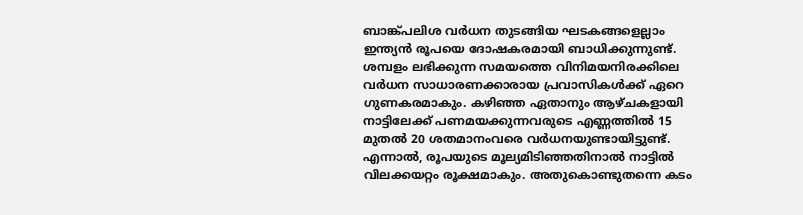ബാങ്ക്പലിശ വർധന തുടങ്ങിയ ഘടകങ്ങളെല്ലാം ഇന്ത്യൻ രൂപയെ ദോഷകരമായി ബാധിക്കുന്നുണ്ട്. ശമ്പളം ലഭിക്കുന്ന സമയത്തെ വിനിമയനിരക്കിലെ വർധന സാധാരണക്കാരായ പ്രവാസികൾക്ക് ഏറെ ഗുണകരമാകും. കഴിഞ്ഞ ഏതാനും ആഴ്ചകളായി നാട്ടിലേക്ക് പണമയക്കുന്നവരുടെ എണ്ണത്തിൽ 15 മുതൽ 20 ശതമാനംവരെ വർധനയുണ്ടായിട്ടുണ്ട്. എന്നാൽ, രൂപയുടെ മൂല്യമിടിഞ്ഞതിനാൽ നാട്ടിൽ വിലക്കയറ്റം രൂക്ഷമാകും. അതുകൊണ്ടുതന്നെ കടം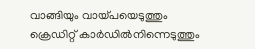വാങ്ങിയും വായ്പയെടുത്തും ക്രെഡിറ്റ് കാർഡിൽനിന്നെടുത്തും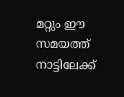മറ്റും ഈ സമയത്ത് നാട്ടിലേക്ക്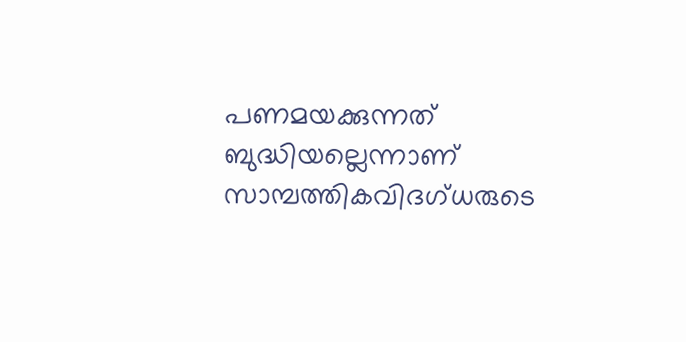പണമയക്കുന്നത് ബുദ്ധിയല്ലെന്നാണ് സാമ്പത്തികവിദഗ്ധരുടെ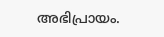അഭിപ്രായം.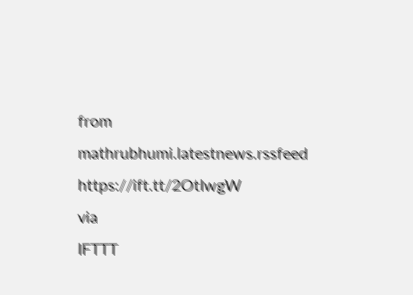from mathrubhumi.latestnews.rssfeed https://ift.tt/2OtIwgW
via
IFTTT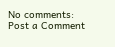No comments:
Post a Comment